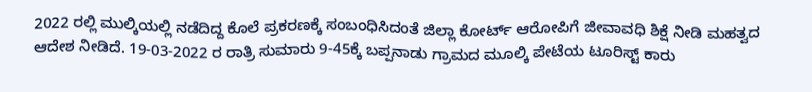2022 ರಲ್ಲಿ ಮುಲ್ಕಿಯಲ್ಲಿ ನಡೆದಿದ್ದ ಕೊಲೆ ಪ್ರಕರಣಕ್ಕೆ ಸಂಬಂಧಿಸಿದಂತೆ ಜಿಲ್ಲಾ ಕೋರ್ಟ್ ಆರೋಪಿಗೆ ಜೀವಾವಧಿ ಶಿಕ್ಷೆ ನೀಡಿ ಮಹತ್ವದ ಆದೇಶ ನೀಡಿದೆ. 19-03-2022 ರ ರಾತ್ರಿ ಸುಮಾರು 9-45ಕ್ಕೆ ಬಪ್ಪನಾಡು ಗ್ರಾಮದ ಮೂಲ್ಕಿ ಪೇಟೆಯ ಟೂರಿಸ್ಟ್ ಕಾರು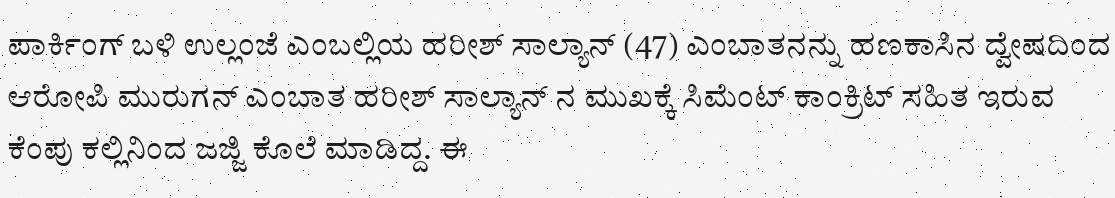ಪಾರ್ಕಿಂಗ್ ಬಳಿ ಉಲ್ಲಂಜೆ ಎಂಬಲ್ಲಿಯ ಹರೀಶ್ ಸಾಲ್ಯಾನ್ (47) ಎಂಬಾತನನ್ನು ಹಣಕಾಸಿನ ದ್ವೇಷದಿಂದ ಆರೋಪಿ ಮುರುಗನ್ ಎಂಬಾತ ಹರೀಶ್ ಸಾಲ್ಯಾನ್ ನ ಮುಖಕ್ಕೆ ಸಿಮೆಂಟ್ ಕಾಂಕ್ರಿಟ್ ಸಹಿತ ಇರುವ ಕೆಂಪು ಕಲ್ಲಿನಿಂದ ಜಜ್ಜಿ ಕೊಲೆ ಮಾಡಿದ್ದ. ಈ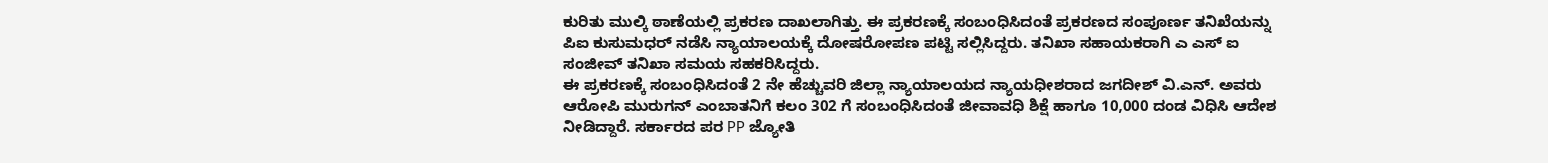ಕುರಿತು ಮುಲ್ಕಿ ಠಾಣೆಯಲ್ಲಿ ಪ್ರಕರಣ ದಾಖಲಾಗಿತ್ತು. ಈ ಪ್ರಕರಣಕ್ಕೆ ಸಂಬಂಧಿಸಿದಂತೆ ಪ್ರಕರಣದ ಸಂಪೂರ್ಣ ತನಿಖೆಯನ್ನು ಪಿಐ ಕುಸುಮಧರ್ ನಡೆಸಿ ನ್ಯಾಯಾಲಯಕ್ಕೆ ದೋಷರೋಪಣ ಪಟ್ಟಿ ಸಲ್ಲಿಸಿದ್ದರು. ತನಿಖಾ ಸಹಾಯಕರಾಗಿ ಎ ಎಸ್ ಐ ಸಂಜೀವ್ ತನಿಖಾ ಸಮಯ ಸಹಕರಿಸಿದ್ದರು.
ಈ ಪ್ರಕರಣಕ್ಕೆ ಸಂಬಂಧಿಸಿದಂತೆ 2 ನೇ ಹೆಚ್ಚುವರಿ ಜಿಲ್ಲಾ ನ್ಯಾಯಾಲಯದ ನ್ಯಾಯಧೀಶರಾದ ಜಗದೀಶ್ ವಿ.ಎನ್. ಅವರು ಆರೋಪಿ ಮುರುಗನ್ ಎಂಬಾತನಿಗೆ ಕಲಂ 302 ಗೆ ಸಂಬಂಧಿಸಿದಂತೆ ಜೀವಾವಧಿ ಶಿಕ್ಷೆ ಹಾಗೂ 10,000 ದಂಡ ವಿಧಿಸಿ ಆದೇಶ ನೀಡಿದ್ದಾರೆ. ಸರ್ಕಾರದ ಪರ PP ಜ್ಯೋತಿ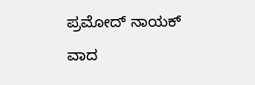ಪ್ರಮೋದ್ ನಾಯಕ್ ವಾದ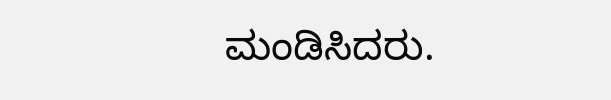ಮಂಡಿಸಿದರು.